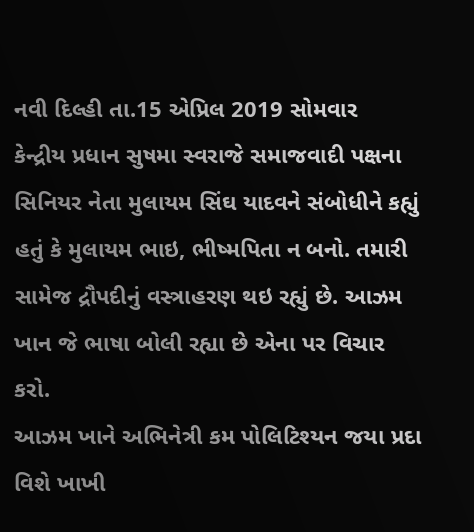નવી દિલ્હી તા.15 એપ્રિલ 2019 સોમવાર
કેન્દ્રીય પ્રધાન સુષમા સ્વરાજે સમાજવાદી પક્ષના સિનિયર નેતા મુલાયમ સિંઘ યાદવને સંબોધીને કહ્યું હતું કે મુલાયમ ભાઇ, ભીષ્મપિતા ન બનો. તમારી સામેજ દ્રૌપદીનું વસ્ત્રાહરણ થઇ રહ્યું છે. આઝમ ખાન જે ભાષા બોલી રહ્યા છે એના પર વિચાર કરો.
આઝમ ખાને અભિનેત્રી કમ પોલિટિશ્યન જયા પ્રદા વિશે ખાખી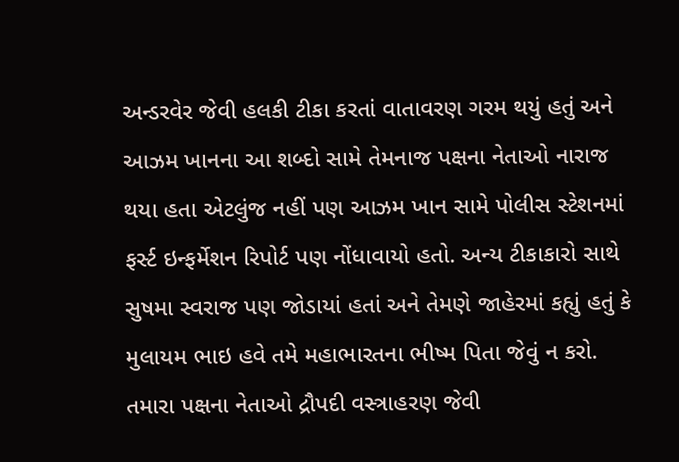અન્ડરવેર જેવી હલકી ટીકા કરતાં વાતાવરણ ગરમ થયું હતું અને આઝમ ખાનના આ શબ્દો સામે તેમનાજ પક્ષના નેતાઓ નારાજ થયા હતા એટલુંજ નહીં પણ આઝમ ખાન સામે પોલીસ સ્ટેશનમાં ફર્સ્ટ ઇન્ફર્મેશન રિપોર્ટ પણ નોંધાવાયો હતો. અન્ય ટીકાકારો સાથે સુષમા સ્વરાજ પણ જોડાયાં હતાં અને તેમણે જાહેરમાં કહ્યું હતું કે મુલાયમ ભાઇ હવે તમે મહાભારતના ભીષ્મ પિતા જેવું ન કરો. તમારા પક્ષના નેતાઓ દ્રૌપદી વસ્ત્રાહરણ જેવી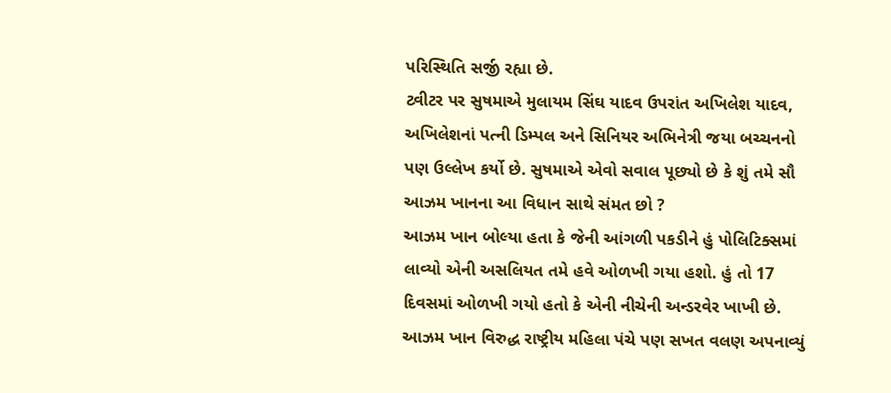પરિસ્થિતિ સર્જી રહ્યા છે.
ટ્વીટર પર સુષમાએ મુલાયમ સિંઘ યાદવ ઉપરાંત અખિલેશ યાદવ, અખિલેશનાં પત્ની ડિમ્પલ અને સિનિયર અભિનેત્રી જયા બચ્ચનનો પણ ઉલ્લેખ કર્યો છે. સુષમાએ એવો સવાલ પૂછ્યો છે કે શું તમે સૌ આઝમ ખાનના આ વિધાન સાથે સંમત છો ?
આઝમ ખાન બોલ્યા હતા કે જેની આંગળી પકડીને હું પોલિટિક્સમાં લાવ્યો એની અસલિયત તમે હવે ઓળખી ગયા હશો. હું તો 17 દિવસમાં ઓળખી ગયો હતો કે એની નીચેની અન્ડરવેર ખાખી છે.
આઝમ ખાન વિરુદ્ધ રાષ્ટ્રીય મહિલા પંચે પણ સખત વલણ અપનાવ્યું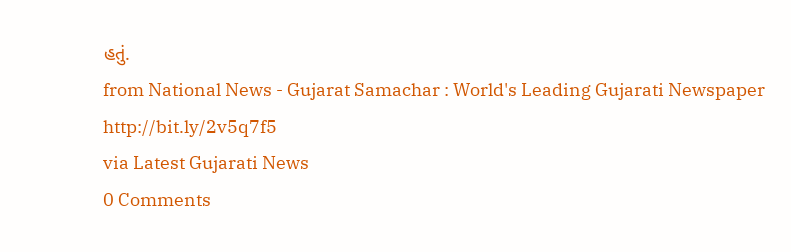હતું.
from National News - Gujarat Samachar : World's Leading Gujarati Newspaper http://bit.ly/2v5q7f5
via Latest Gujarati News
0 Comments